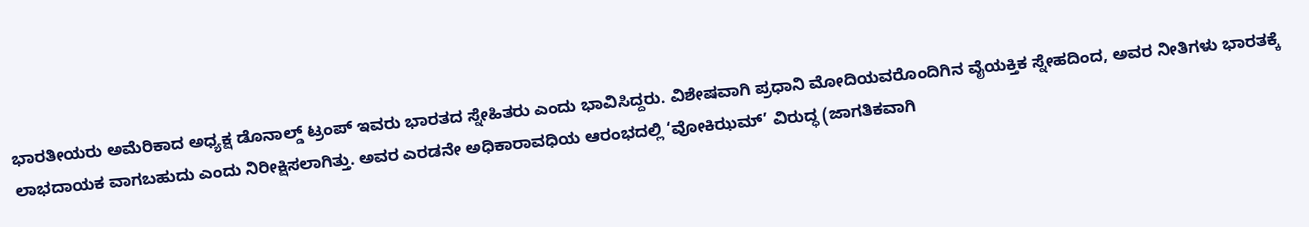ಭಾರತೀಯರು ಅಮೆರಿಕಾದ ಅಧ್ಯಕ್ಷ ಡೊನಾಲ್ಡ್ ಟ್ರಂಪ್ ಇವರು ಭಾರತದ ಸ್ನೇಹಿತರು ಎಂದು ಭಾವಿಸಿದ್ದರು. ವಿಶೇಷವಾಗಿ ಪ್ರಧಾನಿ ಮೋದಿಯವರೊಂದಿಗಿನ ವೈಯಕ್ತಿಕ ಸ್ನೇಹದಿಂದ, ಅವರ ನೀತಿಗಳು ಭಾರತಕ್ಕೆ ಲಾಭದಾಯಕ ವಾಗಬಹುದು ಎಂದು ನಿರೀಕ್ಷಿಸಲಾಗಿತ್ತು. ಅವರ ಎರಡನೇ ಅಧಿಕಾರಾವಧಿಯ ಆರಂಭದಲ್ಲಿ ‘ವೋಕಿಝಮ್’ ವಿರುದ್ಧ (ಜಾಗತಿಕವಾಗಿ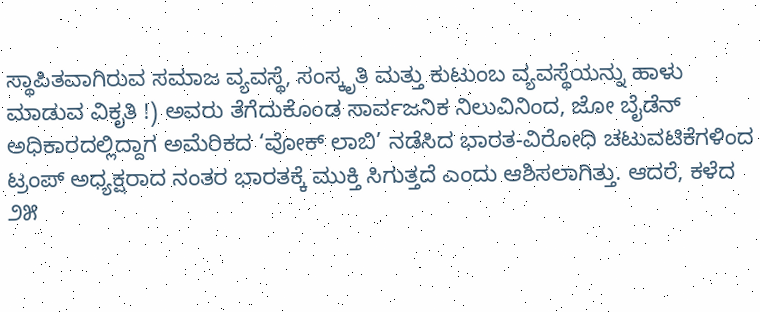ಸ್ಥಾಪಿತವಾಗಿರುವ ಸಮಾಜ ವ್ಯವಸ್ಥೆ, ಸಂಸ್ಕೃತಿ ಮತ್ತು ಕುಟುಂಬ ವ್ಯವಸ್ಥೆಯನ್ನು ಹಾಳು ಮಾಡುವ ವಿಕೃತಿ !) ಅವರು ತೆಗೆದುಕೊಂಡ ಸಾರ್ವಜನಿಕ ನಿಲುವಿನಿಂದ, ಜೋ ಬೈಡೆನ್ ಅಧಿಕಾರದಲ್ಲಿದ್ದಾಗ ಅಮೆರಿಕದ ‘ವೋಕ್ ಲಾಬಿ’ ನಡೆಸಿದ ಭಾರತ-ವಿರೋಧಿ ಚಟುವಟಿಕೆಗಳಿಂದ ಟ್ರಂಪ್ ಅಧ್ಯಕ್ಷರಾದ ನಂತರ ಭಾರತಕ್ಕೆ ಮುಕ್ತಿ ಸಿಗುತ್ತದೆ ಎಂದು ಆಶಿಸಲಾಗಿತ್ತು. ಆದರೆ, ಕಳೆದ ೨೫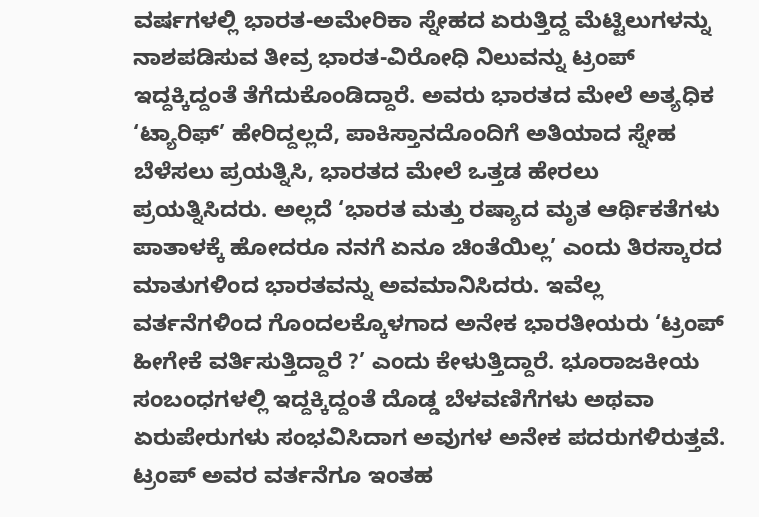ವರ್ಷಗಳಲ್ಲಿ ಭಾರತ-ಅಮೇರಿಕಾ ಸ್ನೇಹದ ಏರುತ್ತಿದ್ದ ಮೆಟ್ಟಿಲುಗಳನ್ನು ನಾಶಪಡಿಸುವ ತೀವ್ರ ಭಾರತ-ವಿರೋಧಿ ನಿಲುವನ್ನು ಟ್ರಂಪ್ ಇದ್ದಕ್ಕಿದ್ದಂತೆ ತೆಗೆದುಕೊಂಡಿದ್ದಾರೆ. ಅವರು ಭಾರತದ ಮೇಲೆ ಅತ್ಯಧಿಕ ‘ಟ್ಯಾರಿಫ್’ ಹೇರಿದ್ದಲ್ಲದೆ, ಪಾಕಿಸ್ತಾನದೊಂದಿಗೆ ಅತಿಯಾದ ಸ್ನೇಹ ಬೆಳೆಸಲು ಪ್ರಯತ್ನಿಸಿ, ಭಾರತದ ಮೇಲೆ ಒತ್ತಡ ಹೇರಲು ಪ್ರಯತ್ನಿಸಿದರು. ಅಲ್ಲದೆ ‘ಭಾರತ ಮತ್ತು ರಷ್ಯಾದ ಮೃತ ಆರ್ಥಿಕತೆಗಳು ಪಾತಾಳಕ್ಕೆ ಹೋದರೂ ನನಗೆ ಏನೂ ಚಿಂತೆಯಿಲ್ಲ’ ಎಂದು ತಿರಸ್ಕಾರದ ಮಾತುಗಳಿಂದ ಭಾರತವನ್ನು ಅವಮಾನಿಸಿದರು. ಇವೆಲ್ಲ ವರ್ತನೆಗಳಿಂದ ಗೊಂದಲಕ್ಕೊಳಗಾದ ಅನೇಕ ಭಾರತೀಯರು ‘ಟ್ರಂಪ್ ಹೀಗೇಕೆ ವರ್ತಿಸುತ್ತಿದ್ದಾರೆ ?’ ಎಂದು ಕೇಳುತ್ತಿದ್ದಾರೆ. ಭೂರಾಜಕೀಯ ಸಂಬಂಧಗಳಲ್ಲಿ ಇದ್ದಕ್ಕಿದ್ದಂತೆ ದೊಡ್ಡ ಬೆಳವಣಿಗೆಗಳು ಅಥವಾ ಏರುಪೇರುಗಳು ಸಂಭವಿಸಿದಾಗ ಅವುಗಳ ಅನೇಕ ಪದರುಗಳಿರುತ್ತವೆ. ಟ್ರಂಪ್ ಅವರ ವರ್ತನೆಗೂ ಇಂತಹ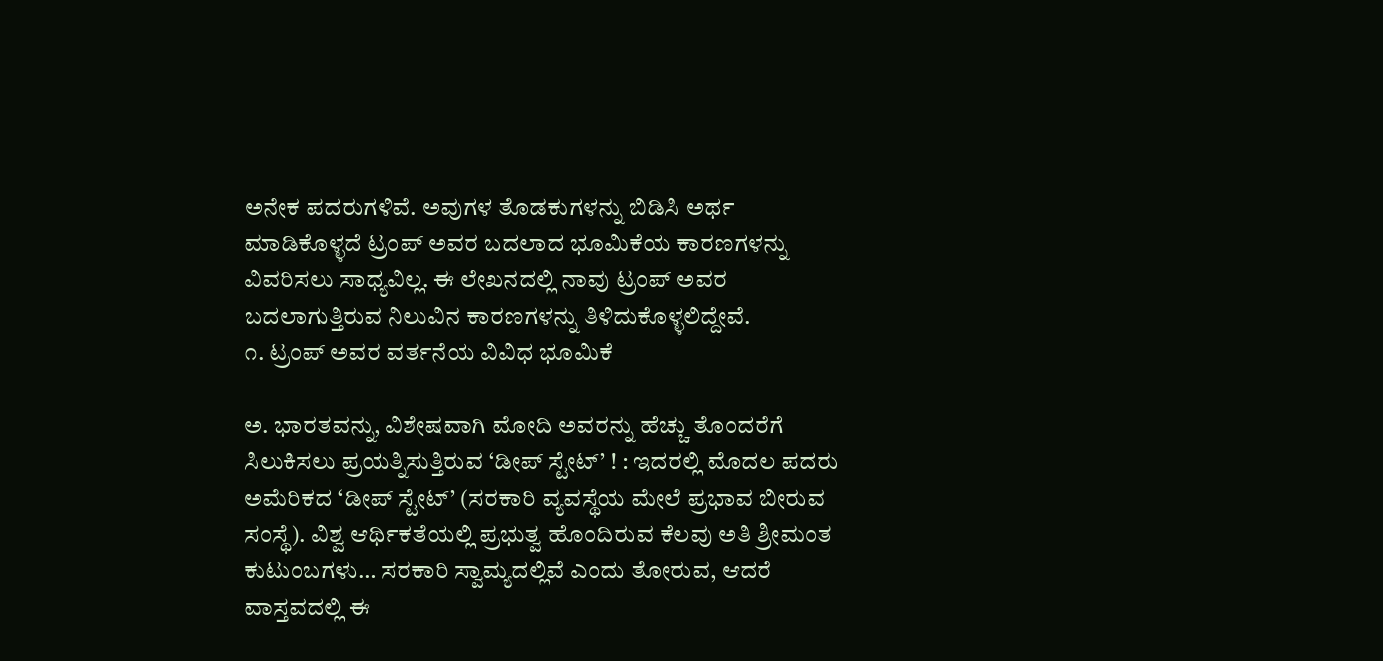ಅನೇಕ ಪದರುಗಳಿವೆ. ಅವುಗಳ ತೊಡಕುಗಳನ್ನು ಬಿಡಿಸಿ ಅರ್ಥ ಮಾಡಿಕೊಳ್ಳದೆ ಟ್ರಂಪ್ ಅವರ ಬದಲಾದ ಭೂಮಿಕೆಯ ಕಾರಣಗಳನ್ನು ವಿವರಿಸಲು ಸಾಧ್ಯವಿಲ್ಲ. ಈ ಲೇಖನದಲ್ಲಿ ನಾವು ಟ್ರಂಪ್ ಅವರ ಬದಲಾಗುತ್ತಿರುವ ನಿಲುವಿನ ಕಾರಣಗಳನ್ನು ತಿಳಿದುಕೊಳ್ಳಲಿದ್ದೇವೆ.
೧. ಟ್ರಂಪ್ ಅವರ ವರ್ತನೆಯ ವಿವಿಧ ಭೂಮಿಕೆ

ಅ. ಭಾರತವನ್ನು, ವಿಶೇಷವಾಗಿ ಮೋದಿ ಅವರನ್ನು ಹೆಚ್ಚು ತೊಂದರೆಗೆ ಸಿಲುಕಿಸಲು ಪ್ರಯತ್ನಿಸುತ್ತಿರುವ ‘ಡೀಪ್ ಸ್ಟೇಟ್’ ! : ಇದರಲ್ಲಿ ಮೊದಲ ಪದರು ಅಮೆರಿಕದ ‘ಡೀಪ್ ಸ್ಟೇಟ್’ (ಸರಕಾರಿ ವ್ಯವಸ್ಥೆಯ ಮೇಲೆ ಪ್ರಭಾವ ಬೀರುವ ಸಂಸ್ಥೆ). ವಿಶ್ವ ಆರ್ಥಿಕತೆಯಲ್ಲಿ ಪ್ರಭುತ್ವ ಹೊಂದಿರುವ ಕೆಲವು ಅತಿ ಶ್ರೀಮಂತ ಕುಟುಂಬಗಳು… ಸರಕಾರಿ ಸ್ವಾಮ್ಯದಲ್ಲಿವೆ ಎಂದು ತೋರುವ, ಆದರೆ ವಾಸ್ತವದಲ್ಲಿ ಈ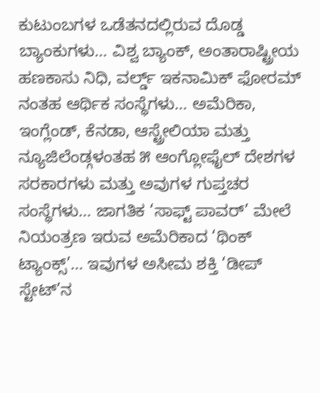ಕುಟುಂಬಗಳ ಒಡೆತನದಲ್ಲಿರುವ ದೊಡ್ಡ ಬ್ಯಾಂಕುಗಳು… ವಿಶ್ವ ಬ್ಯಾಂಕ್, ಅಂತಾರಾಷ್ಟ್ರೀಯ ಹಣಕಾಸು ನಿಧಿ, ವರ್ಲ್ಡ್ ಇಕನಾಮಿಕ್ ಫೋರಮ್ ನಂತಹ ಆರ್ಥಿಕ ಸಂಸ್ಥೆಗಳು… ಅಮೆರಿಕಾ, ಇಂಗ್ಲೆಂಡ್, ಕೆನಡಾ, ಆಸ್ಟ್ರೇಲಿಯಾ ಮತ್ತು ನ್ಯೂಜಿಲೆಂಡ್ಗಳಂತಹ ೫ ಆಂಗ್ಲೋಫೈಲ್ ದೇಶಗಳ ಸರಕಾರಗಳು ಮತ್ತು ಅವುಗಳ ಗುಪ್ತಚರ ಸಂಸ್ಥೆಗಳು… ಜಾಗತಿಕ ‘ಸಾಫ್ಟ್ ಪಾವರ್’ ಮೇಲೆ ನಿಯಂತ್ರಣ ಇರುವ ಅಮೆರಿಕಾದ ‘ಥಿಂಕ್ ಟ್ಯಾಂಕ್ಸ್’… ಇವುಗಳ ಅಸೀಮ ಶಕ್ತಿ ‘ಡೀಪ್ ಸ್ಟೇಟ್’ನ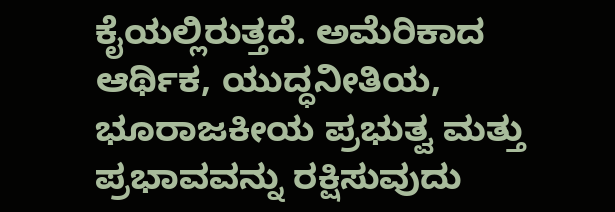ಕೈಯಲ್ಲಿರುತ್ತದೆ. ಅಮೆರಿಕಾದ ಆರ್ಥಿಕ, ಯುದ್ಧನೀತಿಯ, ಭೂರಾಜಕೀಯ ಪ್ರಭುತ್ವ ಮತ್ತು ಪ್ರಭಾವವನ್ನು ರಕ್ಷಿಸುವುದು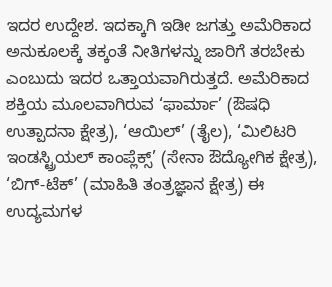ಇದರ ಉದ್ದೇಶ. ಇದಕ್ಕಾಗಿ ಇಡೀ ಜಗತ್ತು ಅಮೆರಿಕಾದ ಅನುಕೂಲಕ್ಕೆ ತಕ್ಕಂತೆ ನೀತಿಗಳನ್ನು ಜಾರಿಗೆ ತರಬೇಕು ಎಂಬುದು ಇದರ ಒತ್ತಾಯವಾಗಿರುತ್ತದೆ. ಅಮೆರಿಕಾದ ಶಕ್ತಿಯ ಮೂಲವಾಗಿರುವ ‘ಫಾರ್ಮಾ’ (ಔಷಧಿ ಉತ್ಪಾದನಾ ಕ್ಷೇತ್ರ), ‘ಆಯಿಲ್’ (ತೈಲ), ‘ಮಿಲಿಟರಿ ಇಂಡಸ್ಟ್ರಿಯಲ್ ಕಾಂಪ್ಲೆಕ್ಸ್’ (ಸೇನಾ ಔದ್ಯೋಗಿಕ ಕ್ಷೇತ್ರ), ‘ಬಿಗ್-ಟೆಕ್’ (ಮಾಹಿತಿ ತಂತ್ರಜ್ಞಾನ ಕ್ಷೇತ್ರ) ಈ ಉದ್ಯಮಗಳ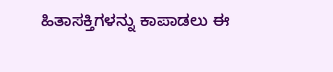ಹಿತಾಸಕ್ತಿಗಳನ್ನು ಕಾಪಾಡಲು ಈ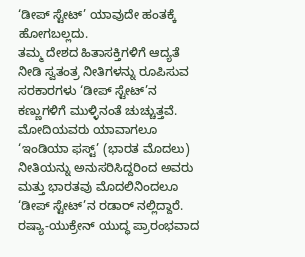‘ಡೀಪ್ ಸ್ಟೇಟ್’ ಯಾವುದೇ ಹಂತಕ್ಕೆ ಹೋಗಬಲ್ಲದು.
ತಮ್ಮ ದೇಶದ ಹಿತಾಸಕ್ತಿಗಳಿಗೆ ಆದ್ಯತೆ ನೀಡಿ ಸ್ವತಂತ್ರ ನೀತಿಗಳನ್ನು ರೂಪಿಸುವ ಸರಕಾರಗಳು ‘ಡೀಪ್ ಸ್ಟೇಟ್’ನ ಕಣ್ಣುಗಳಿಗೆ ಮುಳ್ಳಿನಂತೆ ಚುಚ್ಚುತ್ತವೆ. ಮೋದಿಯವರು ಯಾವಾಗಲೂ ‘ಇಂಡಿಯಾ ಫಸ್ಟ್’ (ಭಾರತ ಮೊದಲು) ನೀತಿಯನ್ನು ಅನುಸರಿಸಿದ್ದರಿಂದ ಅವರು ಮತ್ತು ಭಾರತವು ಮೊದಲಿನಿಂದಲೂ ‘ಡೀಪ್ ಸ್ಟೇಟ್’ನ ರಡಾರ್ ನಲ್ಲಿದ್ದಾರೆ. ರಷ್ಯಾ-ಯುಕ್ರೇನ್ ಯುದ್ಧ ಪ್ರಾರಂಭವಾದ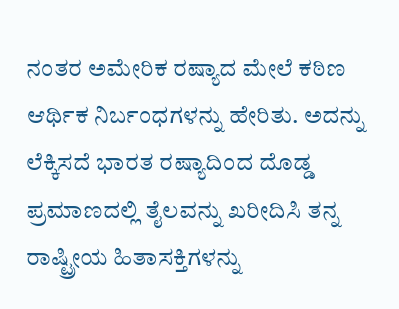ನಂತರ ಅಮೇರಿಕ ರಷ್ಯಾದ ಮೇಲೆ ಕಠಿಣ ಆರ್ಥಿಕ ನಿರ್ಬಂಧಗಳನ್ನು ಹೇರಿತು. ಅದನ್ನು ಲೆಕ್ಕಿಸದೆ ಭಾರತ ರಷ್ಯಾದಿಂದ ದೊಡ್ಡ ಪ್ರಮಾಣದಲ್ಲಿ ತೈಲವನ್ನು ಖರೀದಿಸಿ ತನ್ನ ರಾಷ್ಟ್ರೀಯ ಹಿತಾಸಕ್ತಿಗಳನ್ನು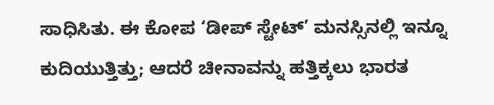ಸಾಧಿಸಿತು. ಈ ಕೋಪ ‘ಡೀಪ್ ಸ್ಟೇಟ್’ ಮನಸ್ಸಿನಲ್ಲಿ ಇನ್ನೂ ಕುದಿಯುತ್ತಿತ್ತು; ಆದರೆ ಚೀನಾವನ್ನು ಹತ್ತಿಕ್ಕಲು ಭಾರತ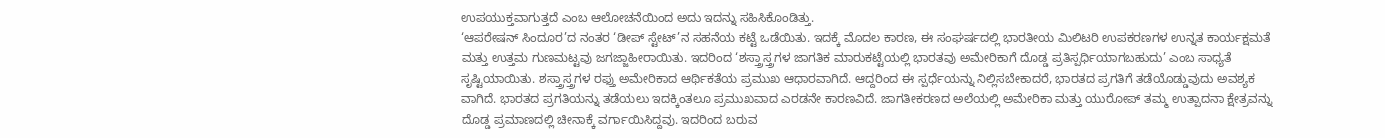ಉಪಯುಕ್ತವಾಗುತ್ತದೆ ಎಂಬ ಆಲೋಚನೆಯಿಂದ ಅದು ಇದನ್ನು ಸಹಿಸಿಕೊಂಡಿತ್ತು.
‘ಆಪರೇಷನ್ ಸಿಂದೂರ’ದ ನಂತರ ‘ಡೀಪ್ ಸ್ಟೇಟ್’ನ ಸಹನೆಯ ಕಟ್ಟೆ ಒಡೆಯಿತು. ಇದಕ್ಕೆ ಮೊದಲ ಕಾರಣ, ಈ ಸಂಘರ್ಷದಲ್ಲಿ ಭಾರತೀಯ ಮಿಲಿಟರಿ ಉಪಕರಣಗಳ ಉನ್ನತ ಕಾರ್ಯಕ್ಷಮತೆ ಮತ್ತು ಉತ್ತಮ ಗುಣಮಟ್ಟವು ಜಗಜ್ಜಾಹೀರಾಯಿತು. ಇದರಿಂದ ‘ಶಸ್ತ್ರಾಸ್ತ್ರಗಳ ಜಾಗತಿಕ ಮಾರುಕಟ್ಟೆಯಲ್ಲಿ ಭಾರತವು ಅಮೇರಿಕಾಗೆ ದೊಡ್ಡ ಪ್ರತಿಸ್ಪರ್ಧಿಯಾಗಬಹುದು’ ಎಂಬ ಸಾಧ್ಯತೆ ಸೃಷ್ಟಿಯಾಯಿತು. ಶಸ್ತ್ರಾಸ್ತ್ರಗಳ ರಫ್ತು ಅಮೇರಿಕಾದ ಆರ್ಥಿಕತೆಯ ಪ್ರಮುಖ ಆಧಾರವಾಗಿದೆ. ಆದ್ದರಿಂದ ಈ ಸ್ಪರ್ಧೆಯನ್ನು ನಿಲ್ಲಿಸಬೇಕಾದರೆ, ಭಾರತದ ಪ್ರಗತಿಗೆ ತಡೆಯೊಡ್ಡುವುದು ಅವಶ್ಯಕ ವಾಗಿದೆ. ಭಾರತದ ಪ್ರಗತಿಯನ್ನು ತಡೆಯಲು ಇದಕ್ಕಿಂತಲೂ ಪ್ರಮುಖವಾದ ಎರಡನೇ ಕಾರಣವಿದೆ. ಜಾಗತೀಕರಣದ ಅಲೆಯಲ್ಲಿ ಅಮೇರಿಕಾ ಮತ್ತು ಯುರೋಪ್ ತಮ್ಮ ಉತ್ಪಾದನಾ ಕ್ಷೇತ್ರವನ್ನು ದೊಡ್ಡ ಪ್ರಮಾಣದಲ್ಲಿ ಚೀನಾಕ್ಕೆ ವರ್ಗಾಯಿಸಿದ್ದವು. ಇದರಿಂದ ಬರುವ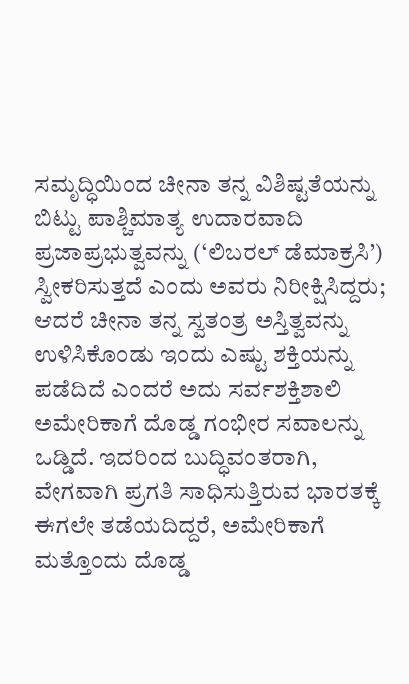ಸಮೃದ್ಧಿಯಿಂದ ಚೀನಾ ತನ್ನ ವಿಶಿಷ್ಟತೆಯನ್ನು ಬಿಟ್ಟು ಪಾಶ್ಚಿಮಾತ್ಯ ಉದಾರವಾದಿ ಪ್ರಜಾಪ್ರಭುತ್ವವನ್ನು (‘ಲಿಬರಲ್ ಡೆಮಾಕ್ರಸಿ’) ಸ್ವೀಕರಿಸುತ್ತದೆ ಎಂದು ಅವರು ನಿರೀಕ್ಷಿಸಿದ್ದರು; ಆದರೆ ಚೀನಾ ತನ್ನ ಸ್ವತಂತ್ರ ಅಸ್ತಿತ್ವವನ್ನು ಉಳಿಸಿಕೊಂಡು ಇಂದು ಎಷ್ಟು ಶಕ್ತಿಯನ್ನು ಪಡೆದಿದೆ ಎಂದರೆ ಅದು ಸರ್ವಶಕ್ತಿಶಾಲಿ ಅಮೇರಿಕಾಗೆ ದೊಡ್ಡ ಗಂಭೀರ ಸವಾಲನ್ನು ಒಡ್ಡಿದೆ. ಇದರಿಂದ ಬುದ್ಧಿವಂತರಾಗಿ, ವೇಗವಾಗಿ ಪ್ರಗತಿ ಸಾಧಿಸುತ್ತಿರುವ ಭಾರತಕ್ಕೆ ಈಗಲೇ ತಡೆಯದಿದ್ದರೆ, ಅಮೇರಿಕಾಗೆ ಮತ್ತೊಂದು ದೊಡ್ಡ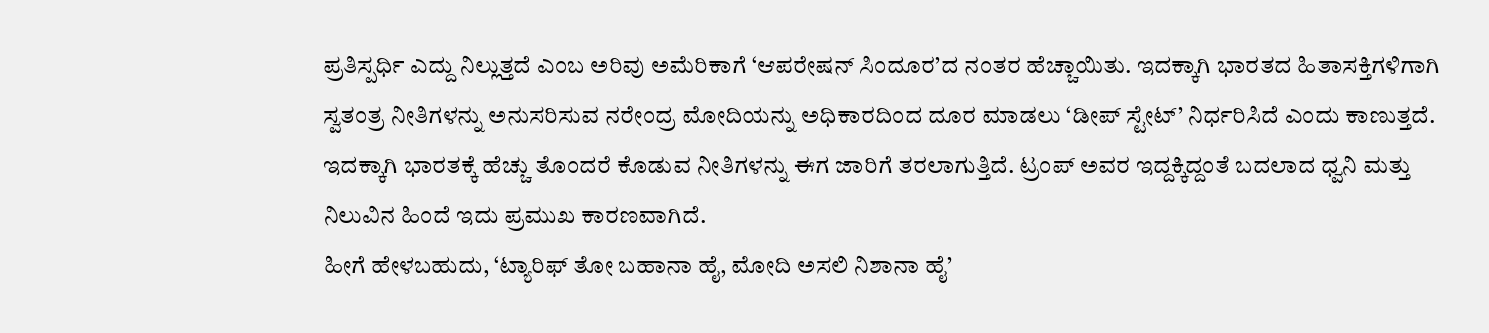ಪ್ರತಿಸ್ಪರ್ಧಿ ಎದ್ದು ನಿಲ್ಲುತ್ತದೆ ಎಂಬ ಅರಿವು ಅಮೆರಿಕಾಗೆ ‘ಆಪರೇಷನ್ ಸಿಂದೂರ’ದ ನಂತರ ಹೆಚ್ಚಾಯಿತು. ಇದಕ್ಕಾಗಿ ಭಾರತದ ಹಿತಾಸಕ್ತಿಗಳಿಗಾಗಿ ಸ್ವತಂತ್ರ ನೀತಿಗಳನ್ನು ಅನುಸರಿಸುವ ನರೇಂದ್ರ ಮೋದಿಯನ್ನು ಅಧಿಕಾರದಿಂದ ದೂರ ಮಾಡಲು ‘ಡೀಪ್ ಸ್ಟೇಟ್’ ನಿರ್ಧರಿಸಿದೆ ಎಂದು ಕಾಣುತ್ತದೆ. ಇದಕ್ಕಾಗಿ ಭಾರತಕ್ಕೆ ಹೆಚ್ಚು ತೊಂದರೆ ಕೊಡುವ ನೀತಿಗಳನ್ನು ಈಗ ಜಾರಿಗೆ ತರಲಾಗುತ್ತಿದೆ. ಟ್ರಂಪ್ ಅವರ ಇದ್ದಕ್ಕಿದ್ದಂತೆ ಬದಲಾದ ಧ್ವನಿ ಮತ್ತು ನಿಲುವಿನ ಹಿಂದೆ ಇದು ಪ್ರಮುಖ ಕಾರಣವಾಗಿದೆ.
ಹೀಗೆ ಹೇಳಬಹುದು, ‘ಟ್ಯಾರಿಫ್ ತೋ ಬಹಾನಾ ಹೈ, ಮೋದಿ ಅಸಲಿ ನಿಶಾನಾ ಹೈ’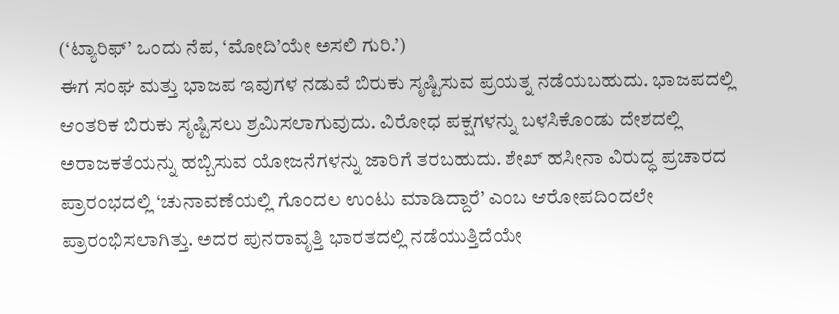(‘ಟ್ಯಾರಿಫ್’ ಒಂದು ನೆಪ, ‘ಮೋದಿ’ಯೇ ಅಸಲಿ ಗುರಿ.’)
ಈಗ ಸಂಘ ಮತ್ತು ಭಾಜಪ ಇವುಗಳ ನಡುವೆ ಬಿರುಕು ಸೃಷ್ಟಿಸುವ ಪ್ರಯತ್ನ ನಡೆಯಬಹುದು. ಭಾಜಪದಲ್ಲಿ ಆಂತರಿಕ ಬಿರುಕು ಸೃಷ್ಟಿಸಲು ಶ್ರಮಿಸಲಾಗುವುದು. ವಿರೋಧ ಪಕ್ಷಗಳನ್ನು ಬಳಸಿಕೊಂಡು ದೇಶದಲ್ಲಿ ಅರಾಜಕತೆಯನ್ನು ಹಬ್ಬಿಸುವ ಯೋಜನೆಗಳನ್ನು ಜಾರಿಗೆ ತರಬಹುದು. ಶೇಖ್ ಹಸೀನಾ ವಿರುದ್ಧ ಪ್ರಚಾರದ ಪ್ರಾರಂಭದಲ್ಲಿ ‘ಚುನಾವಣೆಯಲ್ಲಿ ಗೊಂದಲ ಉಂಟು ಮಾಡಿದ್ದಾರೆ’ ಎಂಬ ಆರೋಪದಿಂದಲೇ ಪ್ರಾರಂಭಿಸಲಾಗಿತ್ತು. ಅದರ ಪುನರಾವೃತ್ತಿ ಭಾರತದಲ್ಲಿ ನಡೆಯುತ್ತಿದೆಯೇ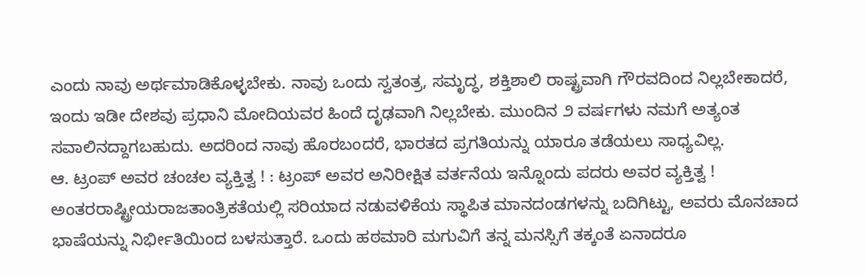ಎಂದು ನಾವು ಅರ್ಥಮಾಡಿಕೊಳ್ಳಬೇಕು. ನಾವು ಒಂದು ಸ್ವತಂತ್ರ, ಸಮೃದ್ಧ, ಶಕ್ತಿಶಾಲಿ ರಾಷ್ಟ್ರವಾಗಿ ಗೌರವದಿಂದ ನಿಲ್ಲಬೇಕಾದರೆ, ಇಂದು ಇಡೀ ದೇಶವು ಪ್ರಧಾನಿ ಮೋದಿಯವರ ಹಿಂದೆ ದೃಢವಾಗಿ ನಿಲ್ಲಬೇಕು. ಮುಂದಿನ ೨ ವರ್ಷಗಳು ನಮಗೆ ಅತ್ಯಂತ ಸವಾಲಿನದ್ದಾಗಬಹುದು. ಅದರಿಂದ ನಾವು ಹೊರಬಂದರೆ, ಭಾರತದ ಪ್ರಗತಿಯನ್ನು ಯಾರೂ ತಡೆಯಲು ಸಾಧ್ಯವಿಲ್ಲ.
ಆ. ಟ್ರಂಪ್ ಅವರ ಚಂಚಲ ವ್ಯಕ್ತಿತ್ವ ! : ಟ್ರಂಪ್ ಅವರ ಅನಿರೀಕ್ಷಿತ ವರ್ತನೆಯ ಇನ್ನೊಂದು ಪದರು ಅವರ ವ್ಯಕ್ತಿತ್ವ ! ಅಂತರರಾಷ್ಟ್ರೀಯರಾಜತಾಂತ್ರಿಕತೆಯಲ್ಲಿ ಸರಿಯಾದ ನಡುವಳಿಕೆಯ ಸ್ಥಾಪಿತ ಮಾನದಂಡಗಳನ್ನು ಬದಿಗಿಟ್ಟು, ಅವರು ಮೊನಚಾದ ಭಾಷೆಯನ್ನು ನಿರ್ಭೀತಿಯಿಂದ ಬಳಸುತ್ತಾರೆ. ಒಂದು ಹಠಮಾರಿ ಮಗುವಿಗೆ ತನ್ನ ಮನಸ್ಸಿಗೆ ತಕ್ಕಂತೆ ಏನಾದರೂ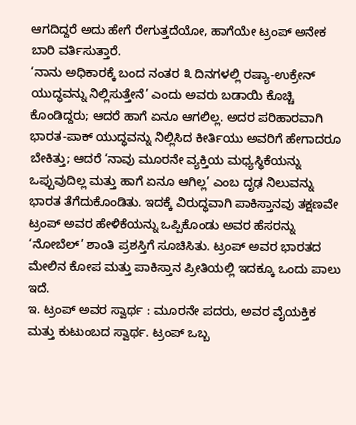ಆಗದಿದ್ದರೆ ಅದು ಹೇಗೆ ರೇಗುತ್ತದೆಯೋ, ಹಾಗೆಯೇ ಟ್ರಂಪ್ ಅನೇಕ ಬಾರಿ ವರ್ತಿಸುತ್ತಾರೆ.
‘ನಾನು ಅಧಿಕಾರಕ್ಕೆ ಬಂದ ನಂತರ ೩ ದಿನಗಳಲ್ಲಿ ರಷ್ಯಾ-ಉಕ್ರೇನ್ ಯುದ್ಧವನ್ನು ನಿಲ್ಲಿಸುತ್ತೇನೆ’ ಎಂದು ಅವರು ಬಡಾಯಿ ಕೊಚ್ಚಿ ಕೊಂಡಿದ್ದರು; ಆದರೆ ಹಾಗೆ ಏನೂ ಆಗಲಿಲ್ಲ. ಅದರ ಪರಿಹಾರವಾಗಿ ಭಾರತ-ಪಾಕ್ ಯುದ್ಧವನ್ನು ನಿಲ್ಲಿಸಿದ ಕೀರ್ತಿಯು ಅವರಿಗೆ ಹೇಗಾದರೂ ಬೇಕಿತ್ತು; ಆದರೆ ‘ನಾವು ಮೂರನೇ ವ್ಯಕ್ತಿಯ ಮಧ್ಯಸ್ಥಿಕೆಯನ್ನು ಒಪ್ಪುವುದಿಲ್ಲ ಮತ್ತು ಹಾಗೆ ಏನೂ ಆಗಿಲ್ಲ’ ಎಂಬ ದೃಢ ನಿಲುವನ್ನು ಭಾರತ ತೆಗೆದುಕೊಂಡಿತು. ಇದಕ್ಕೆ ವಿರುದ್ಧವಾಗಿ ಪಾಕಿಸ್ತಾನವು ತಕ್ಷಣವೇ ಟ್ರಂಪ್ ಅವರ ಹೇಳಿಕೆಯನ್ನು ಒಪ್ಪಿಕೊಂಡು ಅವರ ಹೆಸರನ್ನು ‘ನೋಬೆಲ್’ ಶಾಂತಿ ಪ್ರಶಸ್ತಿಗೆ ಸೂಚಿಸಿತು. ಟ್ರಂಪ್ ಅವರ ಭಾರತದ ಮೇಲಿನ ಕೋಪ ಮತ್ತು ಪಾಕಿಸ್ತಾನ ಪ್ರೀತಿಯಲ್ಲಿ ಇದಕ್ಕೂ ಒಂದು ಪಾಲು ಇದೆ.
ಇ. ಟ್ರಂಪ್ ಅವರ ಸ್ವಾರ್ಥ : ಮೂರನೇ ಪದರು, ಅವರ ವೈಯಕ್ತಿಕ ಮತ್ತು ಕುಟುಂಬದ ಸ್ವಾರ್ಥ. ಟ್ರಂಪ್ ಒಬ್ಬ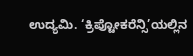ಉದ್ಯಮಿ. ‘ಕ್ರಿಪ್ಟೋಕರೆನ್ಸಿ’ಯಲ್ಲಿನ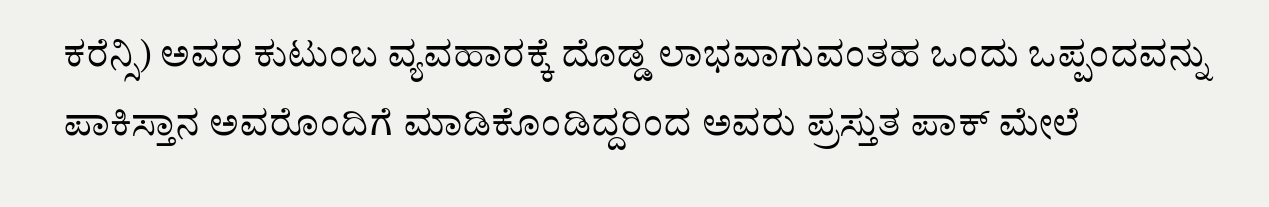ಕರೆನ್ಸಿ) ಅವರ ಕುಟುಂಬ ವ್ಯವಹಾರಕ್ಕೆ ದೊಡ್ಡ ಲಾಭವಾಗುವಂತಹ ಒಂದು ಒಪ್ಪಂದವನ್ನು ಪಾಕಿಸ್ತಾನ ಅವರೊಂದಿಗೆ ಮಾಡಿಕೊಂಡಿದ್ದರಿಂದ ಅವರು ಪ್ರಸ್ತುತ ಪಾಕ್ ಮೇಲೆ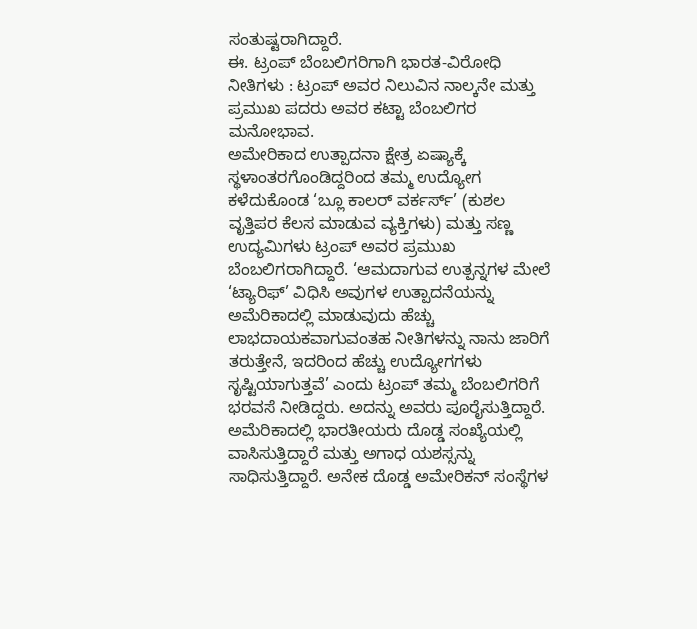ಸಂತುಷ್ಟರಾಗಿದ್ದಾರೆ.
ಈ. ಟ್ರಂಪ್ ಬೆಂಬಲಿಗರಿಗಾಗಿ ಭಾರತ-ವಿರೋಧಿ ನೀತಿಗಳು : ಟ್ರಂಪ್ ಅವರ ನಿಲುವಿನ ನಾಲ್ಕನೇ ಮತ್ತು ಪ್ರಮುಖ ಪದರು ಅವರ ಕಟ್ಟಾ ಬೆಂಬಲಿಗರ ಮನೋಭಾವ.
ಅಮೇರಿಕಾದ ಉತ್ಪಾದನಾ ಕ್ಷೇತ್ರ ಏಷ್ಯಾಕ್ಕೆ ಸ್ಥಳಾಂತರಗೊಂಡಿದ್ದರಿಂದ ತಮ್ಮ ಉದ್ಯೋಗ ಕಳೆದುಕೊಂಡ ‘ಬ್ಲೂ ಕಾಲರ್ ವರ್ಕರ್ಸ್’ (ಕುಶಲ ವೃತ್ತಿಪರ ಕೆಲಸ ಮಾಡುವ ವ್ಯಕ್ತಿಗಳು) ಮತ್ತು ಸಣ್ಣ ಉದ್ಯಮಿಗಳು ಟ್ರಂಪ್ ಅವರ ಪ್ರಮುಖ ಬೆಂಬಲಿಗರಾಗಿದ್ದಾರೆ. ‘ಆಮದಾಗುವ ಉತ್ಪನ್ನಗಳ ಮೇಲೆ ‘ಟ್ಯಾರಿಫ್’ ವಿಧಿಸಿ ಅವುಗಳ ಉತ್ಪಾದನೆಯನ್ನು ಅಮೆರಿಕಾದಲ್ಲಿ ಮಾಡುವುದು ಹೆಚ್ಚು ಲಾಭದಾಯಕವಾಗುವಂತಹ ನೀತಿಗಳನ್ನು ನಾನು ಜಾರಿಗೆ ತರುತ್ತೇನೆ, ಇದರಿಂದ ಹೆಚ್ಚು ಉದ್ಯೋಗಗಳು ಸೃಷ್ಟಿಯಾಗುತ್ತವೆ’ ಎಂದು ಟ್ರಂಪ್ ತಮ್ಮ ಬೆಂಬಲಿಗರಿಗೆ ಭರವಸೆ ನೀಡಿದ್ದರು. ಅದನ್ನು ಅವರು ಪೂರೈಸುತ್ತಿದ್ದಾರೆ. ಅಮೆರಿಕಾದಲ್ಲಿ ಭಾರತೀಯರು ದೊಡ್ಡ ಸಂಖ್ಯೆಯಲ್ಲಿ ವಾಸಿಸುತ್ತಿದ್ದಾರೆ ಮತ್ತು ಅಗಾಧ ಯಶಸ್ಸನ್ನು ಸಾಧಿಸುತ್ತಿದ್ದಾರೆ. ಅನೇಕ ದೊಡ್ಡ ಅಮೇರಿಕನ್ ಸಂಸ್ಥೆಗಳ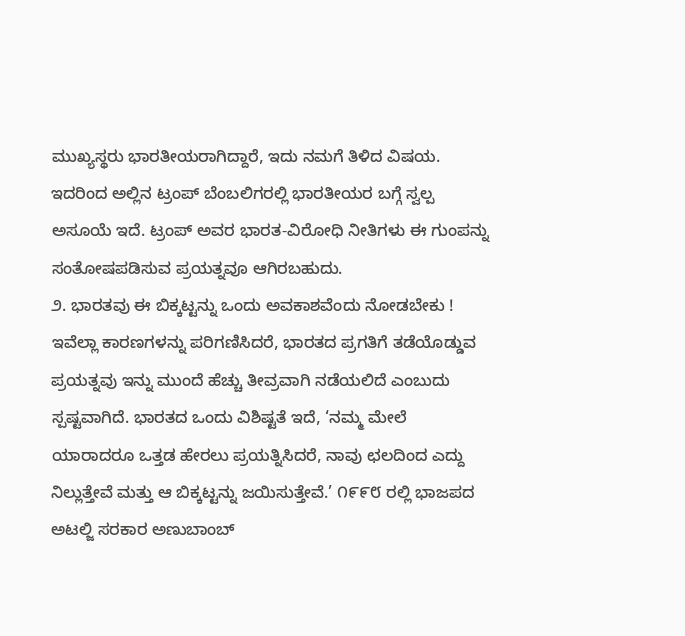ಮುಖ್ಯಸ್ಥರು ಭಾರತೀಯರಾಗಿದ್ದಾರೆ, ಇದು ನಮಗೆ ತಿಳಿದ ವಿಷಯ. ಇದರಿಂದ ಅಲ್ಲಿನ ಟ್ರಂಪ್ ಬೆಂಬಲಿಗರಲ್ಲಿ ಭಾರತೀಯರ ಬಗ್ಗೆ ಸ್ವಲ್ಪ ಅಸೂಯೆ ಇದೆ. ಟ್ರಂಪ್ ಅವರ ಭಾರತ-ವಿರೋಧಿ ನೀತಿಗಳು ಈ ಗುಂಪನ್ನು ಸಂತೋಷಪಡಿಸುವ ಪ್ರಯತ್ನವೂ ಆಗಿರಬಹುದು.
೨. ಭಾರತವು ಈ ಬಿಕ್ಕಟ್ಟನ್ನು ಒಂದು ಅವಕಾಶವೆಂದು ನೋಡಬೇಕು !
ಇವೆಲ್ಲಾ ಕಾರಣಗಳನ್ನು ಪರಿಗಣಿಸಿದರೆ, ಭಾರತದ ಪ್ರಗತಿಗೆ ತಡೆಯೊಡ್ಡುವ ಪ್ರಯತ್ನವು ಇನ್ನು ಮುಂದೆ ಹೆಚ್ಚು ತೀವ್ರವಾಗಿ ನಡೆಯಲಿದೆ ಎಂಬುದು ಸ್ಪಷ್ಟವಾಗಿದೆ. ಭಾರತದ ಒಂದು ವಿಶಿಷ್ಟತೆ ಇದೆ, ‘ನಮ್ಮ ಮೇಲೆ ಯಾರಾದರೂ ಒತ್ತಡ ಹೇರಲು ಪ್ರಯತ್ನಿಸಿದರೆ, ನಾವು ಛಲದಿಂದ ಎದ್ದು ನಿಲ್ಲುತ್ತೇವೆ ಮತ್ತು ಆ ಬಿಕ್ಕಟ್ಟನ್ನು ಜಯಿಸುತ್ತೇವೆ.’ ೧೯೯೮ ರಲ್ಲಿ ಭಾಜಪದ ಅಟಲ್ಜಿ ಸರಕಾರ ಅಣುಬಾಂಬ್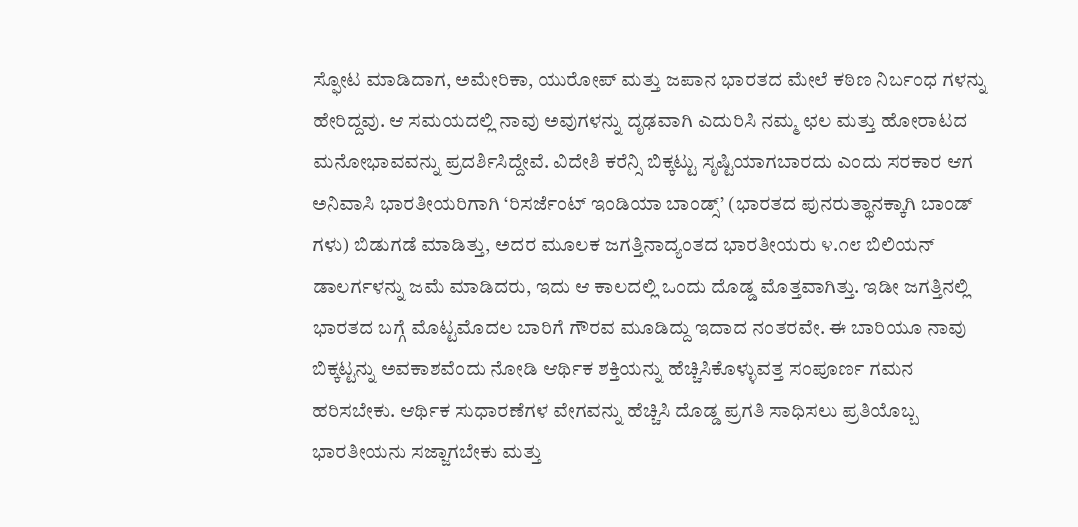ಸ್ಫೋಟ ಮಾಡಿದಾಗ, ಅಮೇರಿಕಾ, ಯುರೋಪ್ ಮತ್ತು ಜಪಾನ ಭಾರತದ ಮೇಲೆ ಕಠಿಣ ನಿರ್ಬಂಧ ಗಳನ್ನು ಹೇರಿದ್ದವು. ಆ ಸಮಯದಲ್ಲಿ ನಾವು ಅವುಗಳನ್ನು ದೃಢವಾಗಿ ಎದುರಿಸಿ ನಮ್ಮ ಛಲ ಮತ್ತು ಹೋರಾಟದ ಮನೋಭಾವವನ್ನು ಪ್ರದರ್ಶಿಸಿದ್ದೇವೆ. ವಿದೇಶಿ ಕರೆನ್ಸಿ ಬಿಕ್ಕಟ್ಟು ಸೃಷ್ಟಿಯಾಗಬಾರದು ಎಂದು ಸರಕಾರ ಆಗ ಅನಿವಾಸಿ ಭಾರತೀಯರಿಗಾಗಿ ‘ರಿಸರ್ಜೆಂಟ್ ಇಂಡಿಯಾ ಬಾಂಡ್ಸ್’ (ಭಾರತದ ಪುನರುತ್ಥಾನಕ್ಕಾಗಿ ಬಾಂಡ್ ಗಳು) ಬಿಡುಗಡೆ ಮಾಡಿತ್ತು, ಅದರ ಮೂಲಕ ಜಗತ್ತಿನಾದ್ಯಂತದ ಭಾರತೀಯರು ೪.೧೮ ಬಿಲಿಯನ್ ಡಾಲರ್ಗಳನ್ನು ಜಮೆ ಮಾಡಿದರು, ಇದು ಆ ಕಾಲದಲ್ಲಿ ಒಂದು ದೊಡ್ಡ ಮೊತ್ತವಾಗಿತ್ತು. ಇಡೀ ಜಗತ್ತಿನಲ್ಲಿ ಭಾರತದ ಬಗ್ಗೆ ಮೊಟ್ಟಮೊದಲ ಬಾರಿಗೆ ಗೌರವ ಮೂಡಿದ್ದು ಇದಾದ ನಂತರವೇ. ಈ ಬಾರಿಯೂ ನಾವು ಬಿಕ್ಕಟ್ಟನ್ನು ಅವಕಾಶವೆಂದು ನೋಡಿ ಆರ್ಥಿಕ ಶಕ್ತಿಯನ್ನು ಹೆಚ್ಚಿಸಿಕೊಳ್ಳುವತ್ತ ಸಂಪೂರ್ಣ ಗಮನ ಹರಿಸಬೇಕು. ಆರ್ಥಿಕ ಸುಧಾರಣೆಗಳ ವೇಗವನ್ನು ಹೆಚ್ಚಿಸಿ ದೊಡ್ಡ ಪ್ರಗತಿ ಸಾಧಿಸಲು ಪ್ರತಿಯೊಬ್ಬ ಭಾರತೀಯನು ಸಜ್ಜಾಗಬೇಕು ಮತ್ತು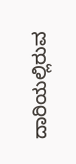ದಾರಿಯಲ್ಲಿರುವ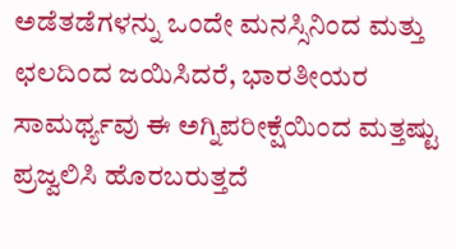ಅಡೆತಡೆಗಳನ್ನು ಒಂದೇ ಮನಸ್ಸಿನಿಂದ ಮತ್ತು ಛಲದಿಂದ ಜಯಿಸಿದರೆ, ಭಾರತೀಯರ ಸಾಮರ್ಥ್ಯವು ಈ ಅಗ್ನಿಪರೀಕ್ಷೆಯಿಂದ ಮತ್ತಷ್ಟು ಪ್ರಜ್ವಲಿಸಿ ಹೊರಬರುತ್ತದೆ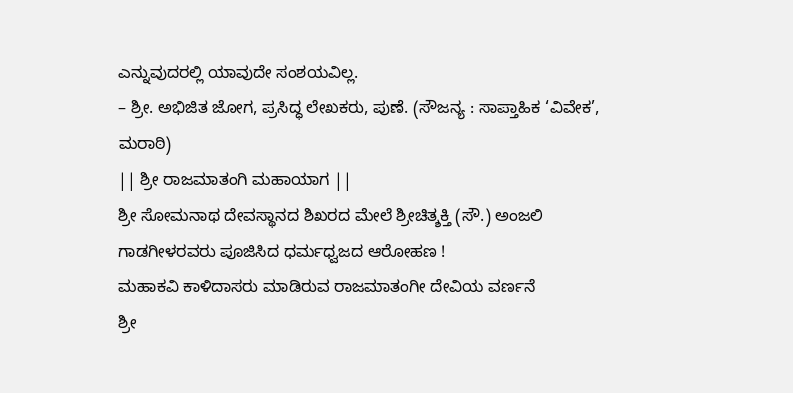ಎನ್ನುವುದರಲ್ಲಿ ಯಾವುದೇ ಸಂಶಯವಿಲ್ಲ.
– ಶ್ರೀ. ಅಭಿಜಿತ ಜೋಗ, ಪ್ರಸಿದ್ಧ ಲೇಖಕರು, ಪುಣೆ. (ಸೌಜನ್ಯ : ಸಾಪ್ತಾಹಿಕ ‘ವಿವೇಕ’, ಮರಾಠಿ)
|| ಶ್ರೀ ರಾಜಮಾತಂಗಿ ಮಹಾಯಾಗ ||
ಶ್ರೀ ಸೋಮನಾಥ ದೇವಸ್ಥಾನದ ಶಿಖರದ ಮೇಲೆ ಶ್ರೀಚಿತ್ಶಕ್ತಿ (ಸೌ.) ಅಂಜಲಿ ಗಾಡಗೀಳರವರು ಪೂಜಿಸಿದ ಧರ್ಮಧ್ವಜದ ಆರೋಹಣ !
ಮಹಾಕವಿ ಕಾಳಿದಾಸರು ಮಾಡಿರುವ ರಾಜಮಾತಂಗೀ ದೇವಿಯ ವರ್ಣನೆ
ಶ್ರೀ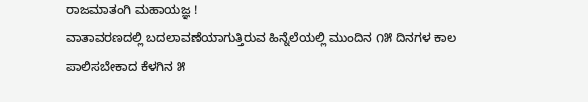ರಾಜಮಾತಂಗಿ ಮಹಾಯಜ್ಞ !
ವಾತಾವರಣದಲ್ಲಿ ಬದಲಾವಣೆಯಾಗುತ್ತಿರುವ ಹಿನ್ನೆಲೆಯಲ್ಲಿ ಮುಂದಿನ ೧೫ ದಿನಗಳ ಕಾಲ ಪಾಲಿಸಬೇಕಾದ ಕೆಳಗಿನ ೫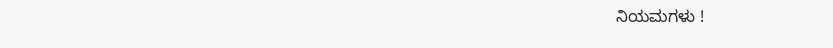ನಿಯಮಗಳು !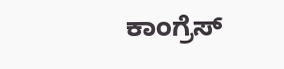ಕಾಂಗ್ರೆಸ್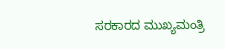ಸರಕಾರದ ಮುಖ್ಯಮಂತ್ರಿ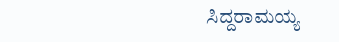ಸಿದ್ದರಾಮಯ್ಯ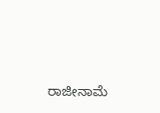ರಾಜೀನಾಮೆ